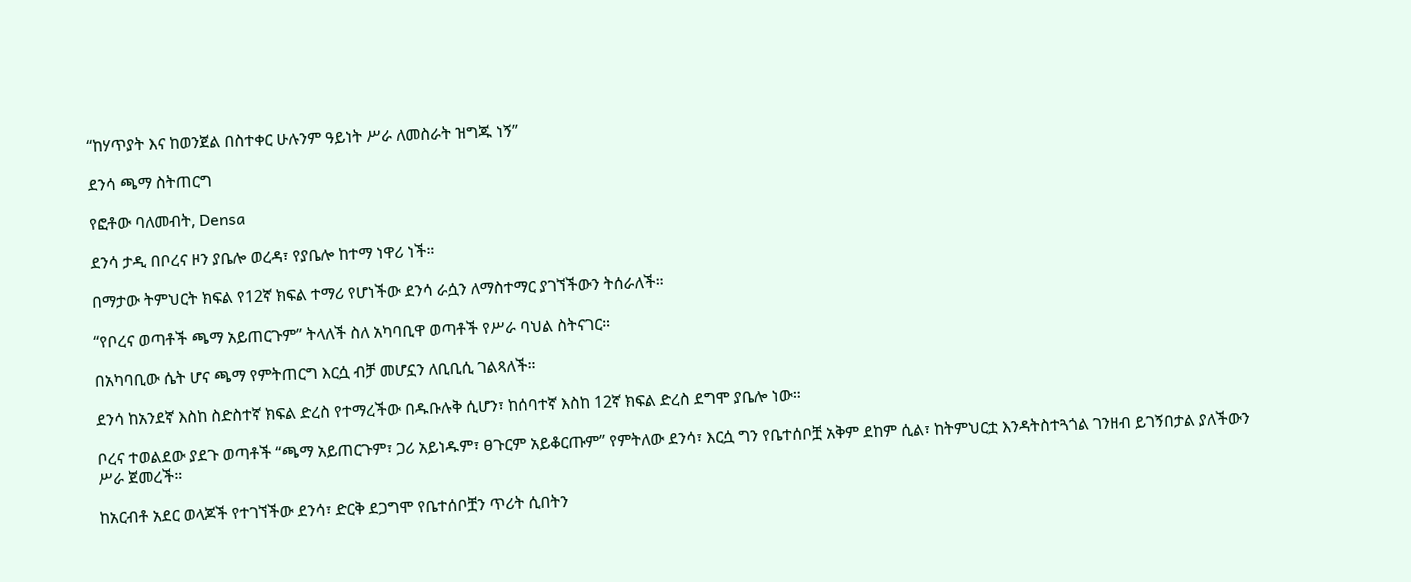“ከሃጥያት እና ከወንጀል በስተቀር ሁሉንም ዓይነት ሥራ ለመስራት ዝግጁ ነኝ”

ደንሳ ጫማ ስትጠርግ

የፎቶው ባለመብት, Densa

ደንሳ ታዲ በቦረና ዞን ያቤሎ ወረዳ፣ የያቤሎ ከተማ ነዋሪ ነች።

በማታው ትምህርት ክፍል የ12ኛ ክፍል ተማሪ የሆነችው ደንሳ ራሷን ለማስተማር ያገኘችውን ትሰራለች።

“የቦረና ወጣቶች ጫማ አይጠርጉም” ትላለች ስለ አካባቢዋ ወጣቶች የሥራ ባህል ስትናገር።

በአካባቢው ሴት ሆና ጫማ የምትጠርግ እርሷ ብቻ መሆኗን ለቢቢሲ ገልጻለች።

ደንሳ ከአንደኛ እስከ ስድስተኛ ክፍል ድረስ የተማረችው በዱቡሉቅ ሲሆን፣ ከሰባተኛ እስከ 12ኛ ክፍል ድረስ ደግሞ ያቤሎ ነው።

ቦረና ተወልደው ያደጉ ወጣቶች “ጫማ አይጠርጉም፣ ጋሪ አይነዱም፣ ፀጉርም አይቆርጡም” የምትለው ደንሳ፣ እርሷ ግን የቤተሰቦቿ አቅም ደከም ሲል፣ ከትምህርቷ እንዳትስተጓጎል ገንዘብ ይገኝበታል ያለችውን ሥራ ጀመረች።

ከአርብቶ አደር ወላጆች የተገኘችው ደንሳ፣ ድርቅ ደጋግሞ የቤተሰቦቿን ጥሪት ሲበትን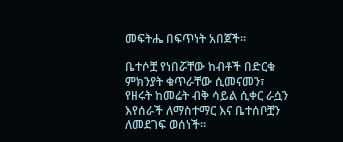መፍትሔ በፍጥነት አበጀች።

ቤተሶቿ የነበሯቸው ከብቶች በድርቁ ምክንያት ቁጥራቸው ሲመናመን፣ የዘሩት ከመሬት ብቅ ሳይል ሲቀር ራሷን እየሰራች ለማስተማር እና ቤተሰቦቿን ለመደገፍ ወሰነች።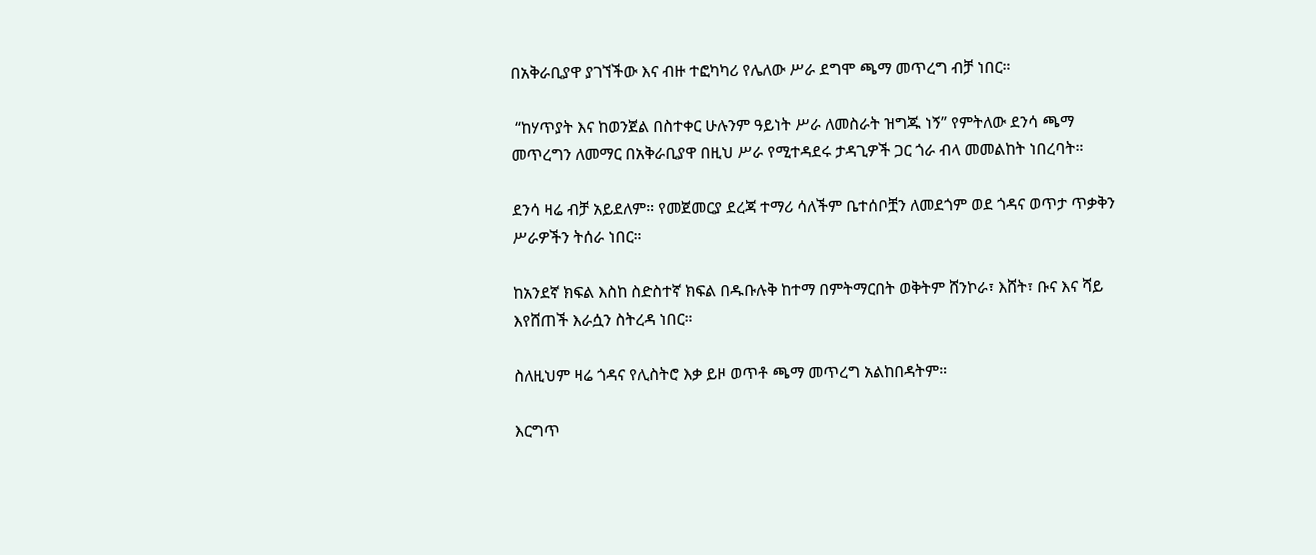በአቅራቢያዋ ያገኘችው እና ብዙ ተፎካካሪ የሌለው ሥራ ደግሞ ጫማ መጥረግ ብቻ ነበር።

 “ከሃጥያት እና ከወንጀል በስተቀር ሁሉንም ዓይነት ሥራ ለመስራት ዝግጁ ነኝ” የምትለው ደንሳ ጫማ መጥረግን ለመማር በአቅራቢያዋ በዚህ ሥራ የሚተዳደሩ ታዳጊዎች ጋር ጎራ ብላ መመልከት ነበረባት።

ደንሳ ዛሬ ብቻ አይደለም። የመጀመርያ ደረጃ ተማሪ ሳለችም ቤተሰቦቿን ለመደጎም ወደ ጎዳና ወጥታ ጥቃቅን ሥራዎችን ትሰራ ነበር።

ከአንደኛ ክፍል እስከ ስድስተኛ ክፍል በዱቡሉቅ ከተማ በምትማርበት ወቅትም ሸንኮራ፣ እሸት፣ ቡና እና ሻይ እየሸጠች እራሷን ስትረዳ ነበር።

ስለዚህም ዛሬ ጎዳና የሊስትሮ እቃ ይዞ ወጥቶ ጫማ መጥረግ አልከበዳትም።

እርግጥ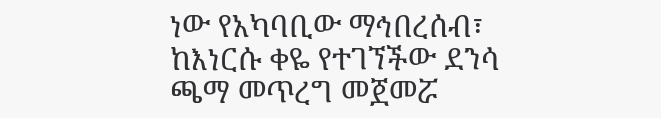ነው የአካባቢው ማኅበረሰብ፣ ከእነርሱ ቀዬ የተገኘችው ደንሳ ጫማ መጥረግ መጀመሯ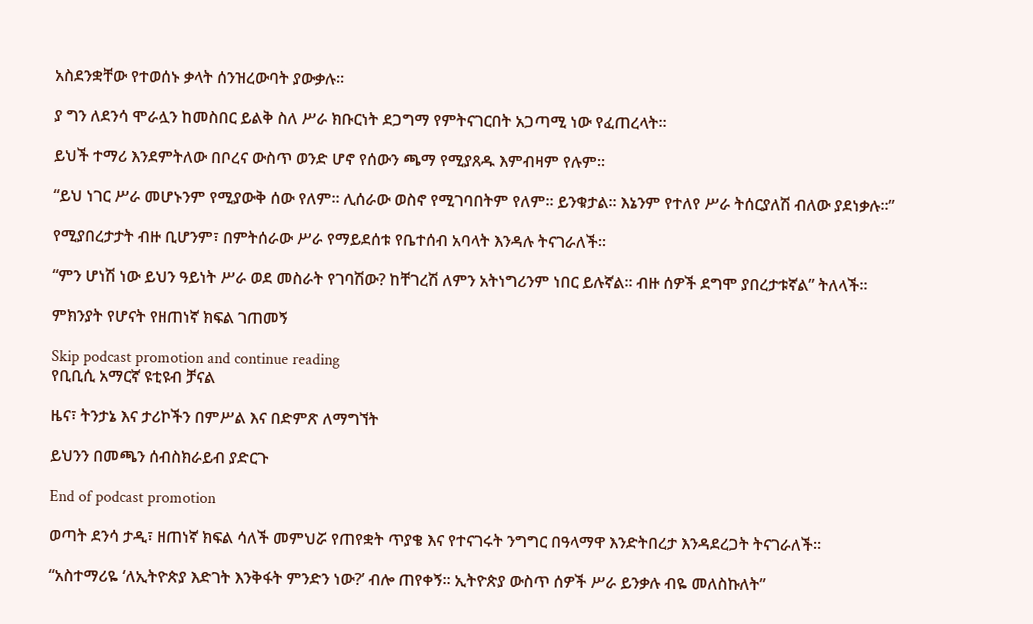አስደንቋቸው የተወሰኑ ቃላት ሰንዝረውባት ያውቃሉ።

ያ ግን ለደንሳ ሞራሏን ከመስበር ይልቅ ስለ ሥራ ክቡርነት ደጋግማ የምትናገርበት አጋጣሚ ነው የፈጠረላት።

ይህች ተማሪ እንደምትለው በቦረና ውስጥ ወንድ ሆኖ የሰውን ጫማ የሚያጸዱ እምብዛም የሉም።

“ይህ ነገር ሥራ መሆኑንም የሚያውቅ ሰው የለም። ሊሰራው ወስኖ የሚገባበትም የለም። ይንቁታል። እኔንም የተለየ ሥራ ትሰርያለሽ ብለው ያደነቃሉ።”

የሚያበረታታት ብዙ ቢሆንም፣ በምትሰራው ሥራ የማይደሰቱ የቤተሰብ አባላት እንዳሉ ትናገራለች።

“ምን ሆነሽ ነው ይህን ዓይነት ሥራ ወደ መስራት የገባሽው? ከቸገረሽ ለምን አትነግሪንም ነበር ይሉኛል። ብዙ ሰዎች ደግሞ ያበረታቱኛል” ትለላች።

ምክንያት የሆናት የዘጠነኛ ክፍል ገጠመኝ

Skip podcast promotion and continue reading
የቢቢሲ አማርኛ ዩቲዩብ ቻናል

ዜና፣ ትንታኔ እና ታሪኮችን በምሥል እና በድምጽ ለማግኘት

ይህንን በመጫን ሰብስክራይብ ያድርጉ

End of podcast promotion

ወጣት ደንሳ ታዲ፣ ዘጠነኛ ክፍል ሳለች መምህሯ የጠየቋት ጥያቄ እና የተናገሩት ንግግር በዓላማዋ እንድትበረታ እንዳደረጋት ትናገራለች።

“አስተማሪዬ ‘ለኢትዮጵያ እድገት እንቅፋት ምንድን ነው?’ ብሎ ጠየቀኝ። ኢትዮጵያ ውስጥ ሰዎች ሥራ ይንቃሉ ብዬ መለስኩለት”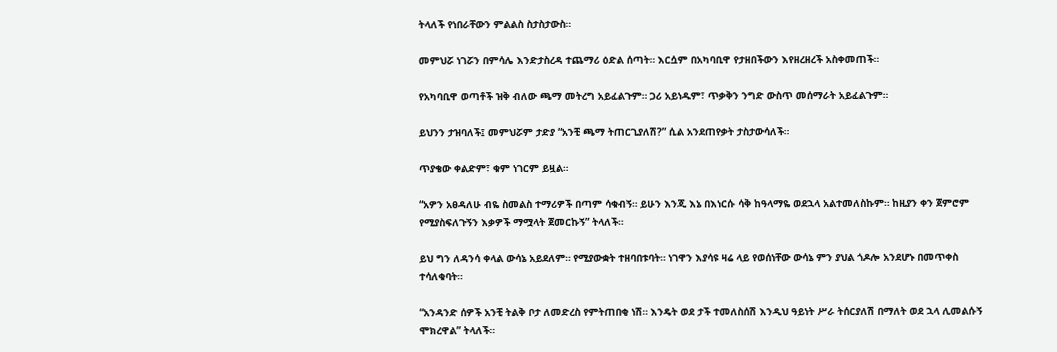ትላለች የነበራቸውን ምልልስ ስታስታውስ።

መምህሯ ነገሯን በምሳሌ እንድታስረዳ ተጨማሪ ዕድል ሰጣት። እርሷም በአካባቢዋ የታዘበችውን እየዘረዘረች አስቀመጠች።

የአካባቢዋ ወጣቶች ዝቅ ብለው ጫማ መትረግ አይፈልጉም። ጋሪ አይነዱም፣ ጥቃቅን ንግድ ውስጥ መሰማራት አይፈልጉም።

ይህንን ታዝባለች፤ መምህሯም ታድያ “አንቺ ጫማ ትጠርጊያለሽ?” ሲል አንደጠየቃት ታስታውሳለች።

ጥያቄው ቀልድም፣ ቁም ነገርም ይዟል።

“አዎን አፀዳለሁ ብዬ ስመልስ ተማሪዎች በጣም ሳቁብኝ። ይሁን እንጂ እኔ በእነርሱ ሳቅ ከዓላማዬ ወደኋላ አልተመለስኩም። ከዚያን ቀን ጀምሮም የሚያስፍለጉኝን እቃዎች ማሟላት ጀመርኩኝ” ትላለች።

ይህ ግን ለዳንሳ ቀላል ውሳኔ አይደለም። የሚያውቋት ተዘባበቱባት። ነገዋን እያሳዩ ዛሬ ላይ የወሰነቸው ውሳኔ ምን ያህል ጎዶሎ አንደሆኑ በመጥቀስ ተሳለቁባት።

“አንዳንድ ሰዎች አንቺ ትልቅ ቦታ ለመድረስ የምትጠበቂ ነሽ። እንዴት ወደ ታች ተመለስሰሽ እንዲህ ዓይነት ሥራ ትሰርያለሽ በማለት ወደ ኋላ ሊመልሱኝ ሞክረዋል” ትላለች።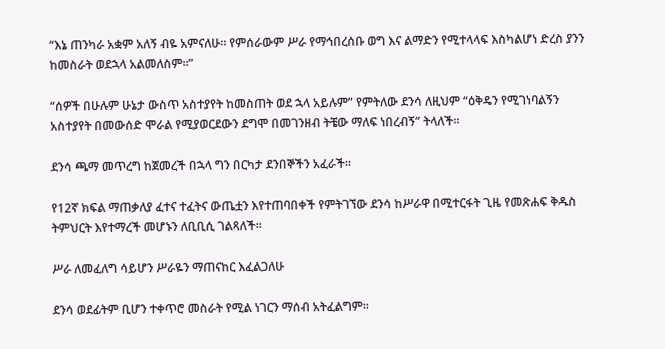“እኔ ጠንካራ አቋም አለኝ ብዬ አምናለሁ። የምሰራውም ሥራ የማኅበረሰቡ ወግ እና ልማድን የሚተላላፍ እስካልሆነ ድረስ ያንን ከመስራት ወደኋላ አልመለስም።”

“ሰዎች በሁሉም ሁኔታ ውስጥ አስተያየት ከመስጠት ወደ ኋላ አይሉም” የምትለው ደንሳ ለዚህም “ዕቅዴን የሚገነባልኝን አስተያየት በመውሰድ ሞራል የሚያወርደውን ደግሞ በመገንዘብ ትቼው ማለፍ ነበረብኝ” ትላለች።

ደንሳ ጫማ መጥረግ ከጀመረች በኋላ ግን በርካታ ደንበኞችን አፈራች።

የ12ኛ ክፍል ማጠቃለያ ፈተና ተፈትና ውጤቷን እየተጠባበቀች የምትገኘው ደንሳ ከሥራዋ በሚተርፋት ጊዜ የመጽሐፍ ቅዱስ ትምህርት እየተማረች መሆኑን ለቢቢሲ ገልጻለች።

ሥራ ለመፈለግ ሳይሆን ሥራዬን ማጠናከር እፈልጋለሁ

ደንሳ ወደፊትም ቢሆን ተቀጥሮ መስራት የሚል ነገርን ማሰብ አትፈልግም።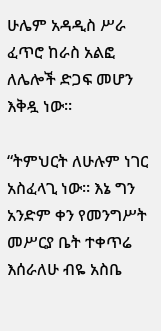ሁሌም አዳዲስ ሥራ ፈጥሮ ከራስ አልፎ ለሌሎች ድጋፍ መሆን እቅዷ ነው።

“ትምህርት ለሁሉም ነገር አስፈላጊ ነው። እኔ ግን አንድም ቀን የመንግሥት መሥርያ ቤት ተቀጥሬ እሰራለሁ ብዬ አስቤ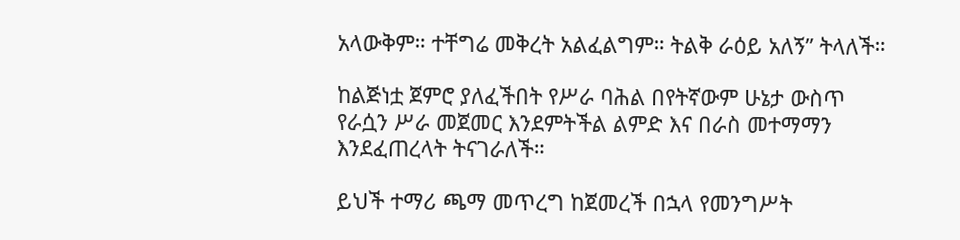አላውቅም። ተቸግሬ መቅረት አልፈልግም። ትልቅ ራዕይ አለኝ” ትላለች።

ከልጅነቷ ጀምሮ ያለፈችበት የሥራ ባሕል በየትኛውም ሁኔታ ውስጥ የራሷን ሥራ መጀመር እንደምትችል ልምድ እና በራስ መተማማን እንደፈጠረላት ትናገራለች።

ይህች ተማሪ ጫማ መጥረግ ከጀመረች በኋላ የመንግሥት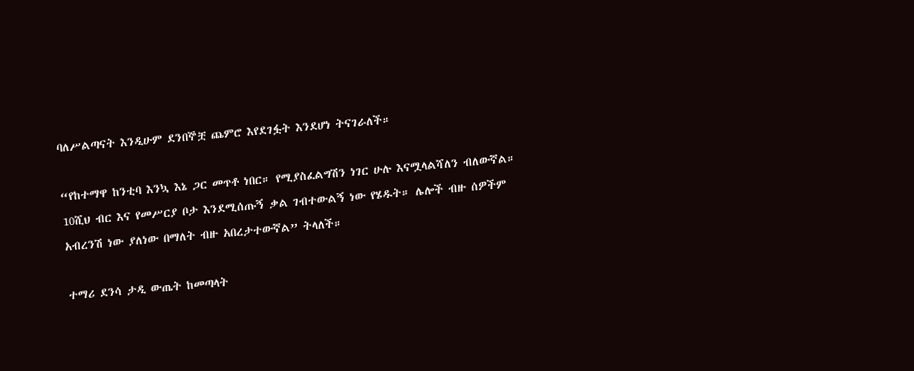ባለሥልጣናት እንዲሁም ደንበኞቿ ጨምሮ እየደገፏት እንደሆነ ትናገራለች።

“የከተማዋ ከንቲባ እንኳ እኔ ጋር መጥቶ ነበር። የሚያስፈልግሽን ነገር ሁሉ እናሟላልሻለን ብለውኛል። 10ሺህ ብር እና የመሥርያ ቦታ እንደሚሰጡኝ ቃል ገብተውልኝ ነው የሄዱት። ሌሎች ብዙ ሰዎችም አብረንሽ ነው ያለነው በማለት ብዙ አበረታተውኛል” ትላለች።

ተማሪ ደንሳ ታዲ ውጤት ከመጣላት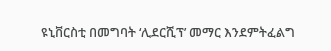ዩኒቨርስቲ በመግባት ‘ሊደርሺፕ’ መማር እንደምትፈልግ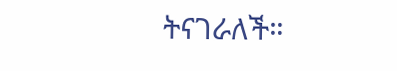ትናገራለች።